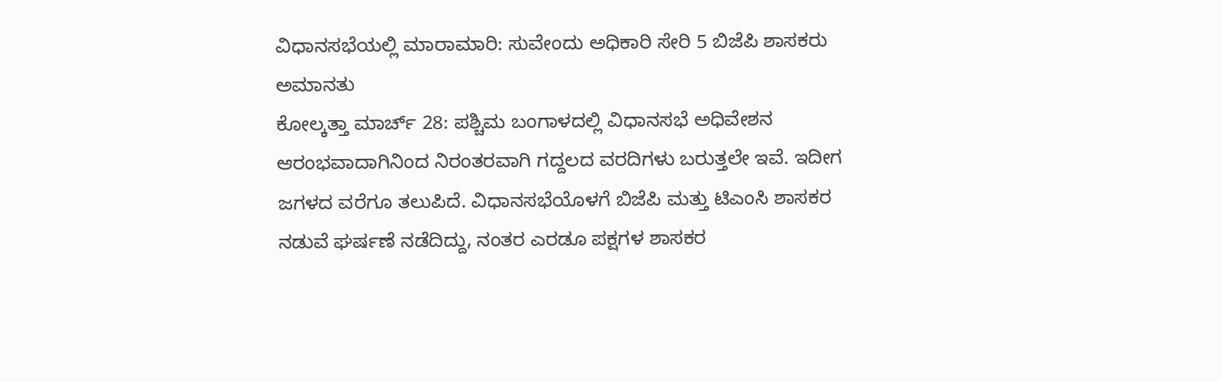ವಿಧಾನಸಭೆಯಲ್ಲಿ ಮಾರಾಮಾರಿ: ಸುವೇಂದು ಅಧಿಕಾರಿ ಸೇರಿ 5 ಬಿಜೆಪಿ ಶಾಸಕರು ಅಮಾನತು
ಕೋಲ್ಕತ್ತಾ ಮಾರ್ಚ್ 28: ಪಶ್ಚಿಮ ಬಂಗಾಳದಲ್ಲಿ ವಿಧಾನಸಭೆ ಅಧಿವೇಶನ ಆರಂಭವಾದಾಗಿನಿಂದ ನಿರಂತರವಾಗಿ ಗದ್ದಲದ ವರದಿಗಳು ಬರುತ್ತಲೇ ಇವೆ. ಇದೀಗ ಜಗಳದ ವರೆಗೂ ತಲುಪಿದೆ. ವಿಧಾನಸಭೆಯೊಳಗೆ ಬಿಜೆಪಿ ಮತ್ತು ಟಿಎಂಸಿ ಶಾಸಕರ ನಡುವೆ ಘರ್ಷಣೆ ನಡೆದಿದ್ದು, ನಂತರ ಎರಡೂ ಪಕ್ಷಗಳ ಶಾಸಕರ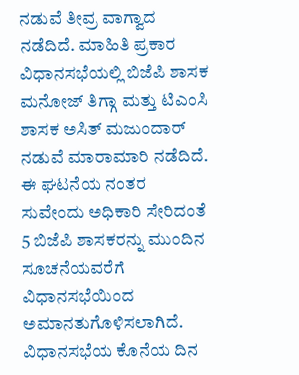ನಡುವೆ ತೀವ್ರ ವಾಗ್ವಾದ ನಡೆದಿದೆ. ಮಾಹಿತಿ ಪ್ರಕಾರ ವಿಧಾನಸಭೆಯಲ್ಲಿ ಬಿಜೆಪಿ ಶಾಸಕ ಮನೋಜ್ ತಿಗ್ಗಾ ಮತ್ತು ಟಿಎಂಸಿ ಶಾಸಕ ಅಸಿತ್ ಮಜುಂದಾರ್ ನಡುವೆ ಮಾರಾಮಾರಿ ನಡೆದಿದೆ. ಈ ಘಟನೆಯ ನಂತರ ಸುವೇಂದು ಅಧಿಕಾರಿ ಸೇರಿದಂತೆ 5 ಬಿಜೆಪಿ ಶಾಸಕರನ್ನು ಮುಂದಿನ ಸೂಚನೆಯವರೆಗೆ ವಿಧಾನಸಭೆಯಿಂದ ಅಮಾನತುಗೊಳಿಸಲಾಗಿದೆ.
ವಿಧಾನಸಭೆಯ ಕೊನೆಯ ದಿನ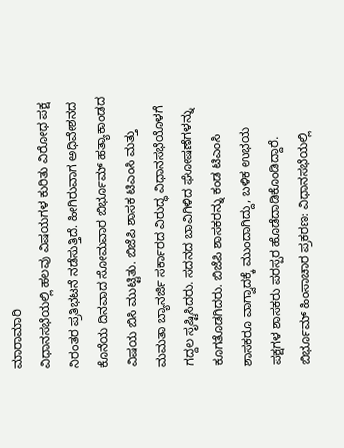ಮಾರಾಮಾರಿ
ವಿಧಾನಸಭೆಯಲ್ಲಿ ಹಲವು ವಿಷಯಗಳ ಕುರಿತು ವಿರೋಧ ಪಕ್ಷ ನಿರಂತರ ಪ್ರತಿಭಟನೆ ನಡೆಸುತ್ತಿದೆ. ಹೀಗಿರುವಾಗ ಅಧಿವೇಶನದ ಕೊನೆಯ ದಿನವಾದ ಸೋಮವಾರ ಬಿರ್ಭೂಮ್ ಹತ್ಯಾಕಾಂಡದ ವಿಷಯ ಬಿಸಿ ಮುಟ್ಟಿತು. ಬಿಜೆಪಿ ಶಾಸಕ ಟಿಎಂಸಿ ಮತ್ತು ಮಮತಾ ಬ್ಯಾನರ್ಜಿ ಸರ್ಕಾರದ ವಿರುದ್ಧ ವಿಧಾನಸಭೆಯೊಳಗೆ ಗದ್ದಲ ಸೃಷ್ಟಿಸಿದರು. ಸದನದ ಬಾವಿಗಿಳಿದ ಘೋಷಣೆಗಳನ್ನು ಕೂಗತೊಡಗಿದರು. ಬಿಜೆಪಿ ಶಾಸಕರನ್ನು ಕಂಡ ಟಿಎಂಸಿ ಶಾಸಕರೂ ವಾಗ್ವಾದಕ್ಕೆ ಮುಂದಾಗಿದ್ದು, ಬಳಿಕ ಉಭಯ ಪಕ್ಷಗಳ ಶಾಸಕರು ಪರಸ್ಪರ ಹೊಡೆದಾಡಿಕೊಂಡಿದ್ದಾರೆ.
ಬಿರ್ಭೂಮ್ ಹಿಂಸಾಚಾರ ಪ್ರಕರಣ: ವಿಧಾನಸಭೆಯಲ್ಲಿ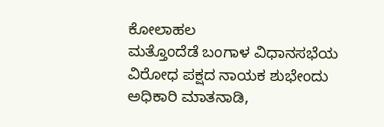ಕೋಲಾಹಲ
ಮತ್ತೊಂದೆಡೆ ಬಂಗಾಳ ವಿಧಾನಸಭೆಯ ವಿರೋಧ ಪಕ್ಷದ ನಾಯಕ ಶುಭೇಂದು ಅಧಿಕಾರಿ ಮಾತನಾಡಿ,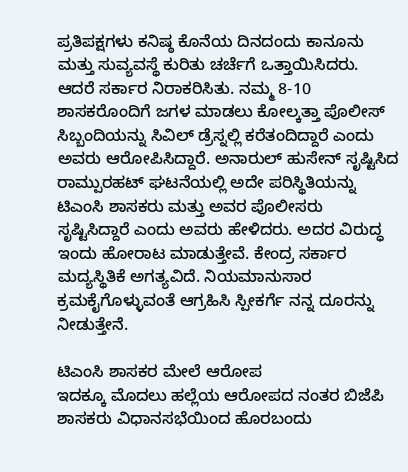ಪ್ರತಿಪಕ್ಷಗಳು ಕನಿಷ್ಠ ಕೊನೆಯ ದಿನದಂದು ಕಾನೂನು ಮತ್ತು ಸುವ್ಯವಸ್ಥೆ ಕುರಿತು ಚರ್ಚೆಗೆ ಒತ್ತಾಯಿಸಿದರು. ಆದರೆ ಸರ್ಕಾರ ನಿರಾಕರಿಸಿತು. ನಮ್ಮ 8-10 ಶಾಸಕರೊಂದಿಗೆ ಜಗಳ ಮಾಡಲು ಕೋಲ್ಕತ್ತಾ ಪೊಲೀಸ್ ಸಿಬ್ಬಂದಿಯನ್ನು ಸಿವಿಲ್ ಡ್ರೆಸ್ನಲ್ಲಿ ಕರೆತಂದಿದ್ದಾರೆ ಎಂದು ಅವರು ಆರೋಪಿಸಿದ್ದಾರೆ. ಅನಾರುಲ್ ಹುಸೇನ್ ಸೃಷ್ಟಿಸಿದ ರಾಮ್ಪುರಹಟ್ ಘಟನೆಯಲ್ಲಿ ಅದೇ ಪರಿಸ್ಥಿತಿಯನ್ನು ಟಿಎಂಸಿ ಶಾಸಕರು ಮತ್ತು ಅವರ ಪೊಲೀಸರು ಸೃಷ್ಟಿಸಿದ್ದಾರೆ ಎಂದು ಅವರು ಹೇಳಿದರು. ಅದರ ವಿರುದ್ಧ ಇಂದು ಹೋರಾಟ ಮಾಡುತ್ತೇವೆ. ಕೇಂದ್ರ ಸರ್ಕಾರ ಮದ್ಯಸ್ಥಿತಿಕೆ ಅಗತ್ಯವಿದೆ. ನಿಯಮಾನುಸಾರ ಕ್ರಮಕೈಗೊಳ್ಳುವಂತೆ ಆಗ್ರಹಿಸಿ ಸ್ಪೀಕರ್ಗೆ ನನ್ನ ದೂರನ್ನು ನೀಡುತ್ತೇನೆ.

ಟಿಎಂಸಿ ಶಾಸಕರ ಮೇಲೆ ಆರೋಪ
ಇದಕ್ಕೂ ಮೊದಲು ಹಲ್ಲೆಯ ಆರೋಪದ ನಂತರ ಬಿಜೆಪಿ ಶಾಸಕರು ವಿಧಾನಸಭೆಯಿಂದ ಹೊರಬಂದು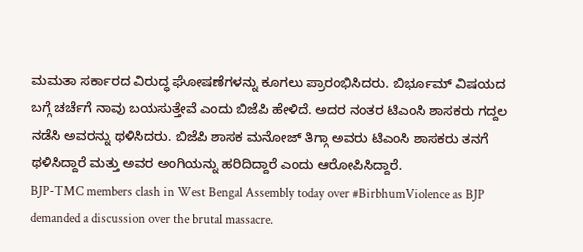ಮಮತಾ ಸರ್ಕಾರದ ವಿರುದ್ಧ ಘೋಷಣೆಗಳನ್ನು ಕೂಗಲು ಪ್ರಾರಂಭಿಸಿದರು. ಬಿರ್ಭೂಮ್ ವಿಷಯದ ಬಗ್ಗೆ ಚರ್ಚೆಗೆ ನಾವು ಬಯಸುತ್ತೇವೆ ಎಂದು ಬಿಜೆಪಿ ಹೇಳಿದೆ. ಅದರ ನಂತರ ಟಿಎಂಸಿ ಶಾಸಕರು ಗದ್ದಲ ನಡೆಸಿ ಅವರನ್ನು ಥಳಿಸಿದರು. ಬಿಜೆಪಿ ಶಾಸಕ ಮನೋಜ್ ತಿಗ್ಗಾ ಅವರು ಟಿಎಂಸಿ ಶಾಸಕರು ತನಗೆ ಥಳಿಸಿದ್ದಾರೆ ಮತ್ತು ಅವರ ಅಂಗಿಯನ್ನು ಹರಿದಿದ್ದಾರೆ ಎಂದು ಆರೋಪಿಸಿದ್ದಾರೆ.
BJP-TMC members clash in West Bengal Assembly today over #BirbhumViolence as BJP demanded a discussion over the brutal massacre.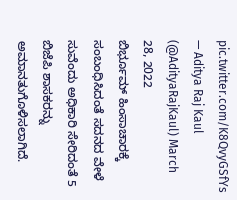pic.twitter.com/K8QvyGSfYs
— Aditya Raj Kaul (@AdityaRajKaul) March 28, 2022
ಬಿರ್ಭೂಮ್ ಹಿಂಸಾಚಾರಕ್ಕೆ ಸಂಬಂಧಿಸಿದಂತೆ ಸದನದ ವೇಳೆ ಸುವೆಂದು ಅಧಿಕಾರಿ ಸೇರಿದಂತೆ 5 ಬಿಜೆಪಿ ಶಾಸಕರನ್ನು ಅಮಾನತುಗೊಳಿಸಲಾಗಿದೆ.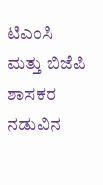ಟಿಎಂಸಿ ಮತ್ತು ಬಿಜೆಪಿ ಶಾಸಕರ ನಡುವಿನ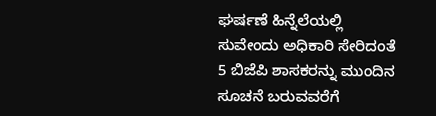ಘರ್ಷಣೆ ಹಿನ್ನೆಲೆಯಲ್ಲಿ ಸುವೇಂದು ಅಧಿಕಾರಿ ಸೇರಿದಂತೆ 5 ಬಿಜೆಪಿ ಶಾಸಕರನ್ನು ಮುಂದಿನ ಸೂಚನೆ ಬರುವವರೆಗೆ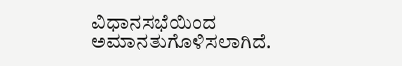ವಿಧಾನಸಭೆಯಿಂದ ಅಮಾನತುಗೊಳಿಸಲಾಗಿದೆ.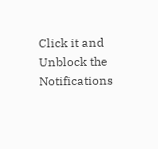Click it and Unblock the Notifications